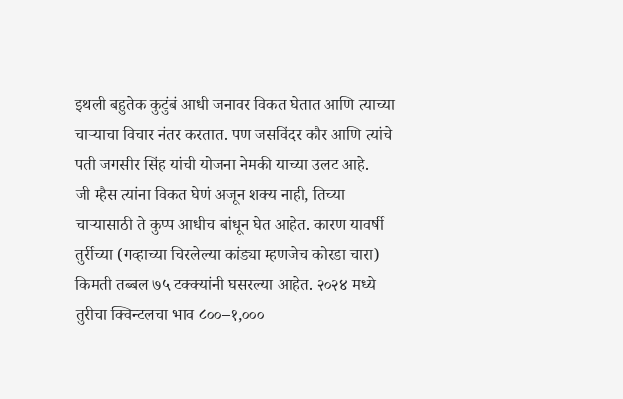इथली बहुतेक कुटुंबं आधी जनावर विकत घेतात आणि त्याच्या चाऱ्याचा विचार नंतर करतात. पण जसविंदर कौर आणि त्यांचे पती जगसीर सिंह यांची योजना नेमकी याच्या उलट आहे.
जी म्हैस त्यांना विकत घेणं अजून शक्य नाही, तिच्या चाऱ्यासाठी ते कुप्प आधीच बांधून घेत आहेत. कारण यावर्षी तुर्रीच्या (गव्हाच्या चिरलेल्या कांड्या म्हणजेच कोरडा चारा) किमती तब्बल ७५ टक्क्यांनी घसरल्या आहेत. २०२४ मध्ये तुरीचा क्विन्टलचा भाव ८००–१,०००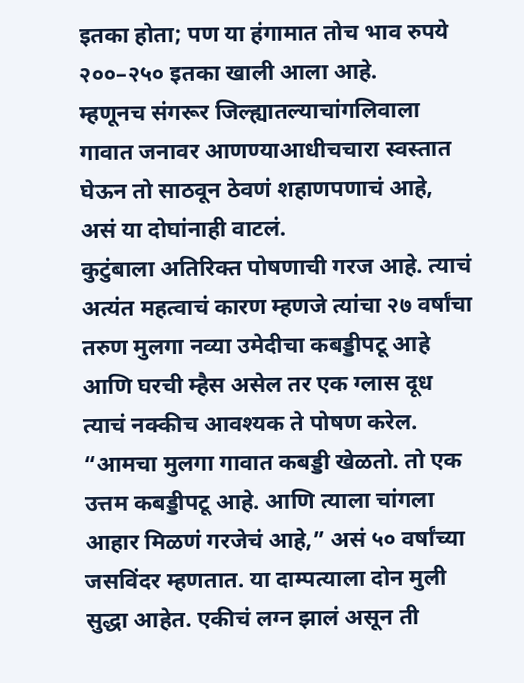इतका होता; पण या हंगामात तोच भाव रुपये २००–२५० इतका खाली आला आहे.
म्हणूनच संगरूर जिल्ह्यातल्याचांगलिवाला गावात जनावर आणण्याआधीचचारा स्वस्तात घेऊन तो साठवून ठेवणं शहाणपणाचं आहे, असं या दोघांनाही वाटलं.
कुटुंबाला अतिरिक्त पोषणाची गरज आहे. त्याचं अत्यंत महत्वाचं कारण म्हणजे त्यांचा २७ वर्षांचा तरुण मुलगा नव्या उमेदीचा कबड्डीपटू आहे आणि घरची म्हैस असेल तर एक ग्लास दूध त्याचं नक्कीच आवश्यक ते पोषण करेल. “आमचा मुलगा गावात कबड्डी खेळतो. तो एक उत्तम कबड्डीपटू आहे. आणि त्याला चांगला आहार मिळणं गरजेचं आहे,” असं ५० वर्षांच्या जसविंदर म्हणतात. या दाम्पत्याला दोन मुली सुद्धा आहेत. एकीचं लग्न झालं असून ती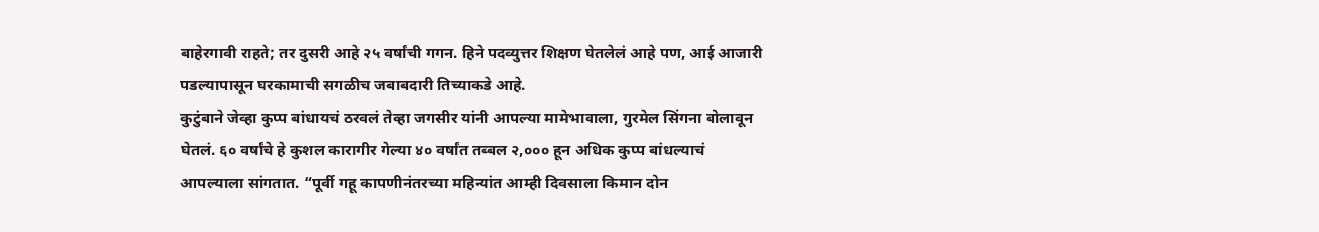बाहेरगावी राहते; तर दुसरी आहे २५ वर्षांची गगन. हिने पदव्युत्तर शिक्षण घेतलेलं आहे पण, आई आजारी पडल्यापासून घरकामाची सगळीच जबाबदारी तिच्याकडे आहे.
कुटुंबाने जेव्हा कुप्प बांधायचं ठरवलं तेव्हा जगसीर यांनी आपल्या मामेभावाला, गुरमेल सिंगना बोलावून घेतलं. ६० वर्षांचे हे कुशल कारागीर गेल्या ४० वर्षांत तब्बल २,००० हून अधिक कुप्प बांधल्याचं आपल्याला सांगतात. “पूर्वी गहू कापणीनंतरच्या महिन्यांत आम्ही दिवसाला किमान दोन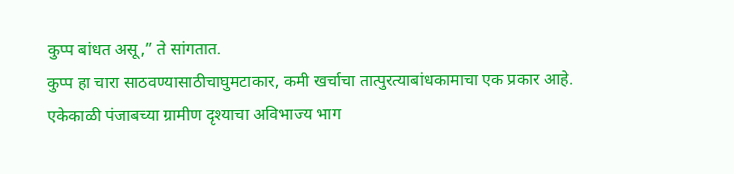कुप्प बांधत असू,” ते सांगतात.
कुप्प हा चारा साठवण्यासाठीचाघुमटाकार, कमी खर्चाचा तात्पुरत्याबांधकामाचा एक प्रकार आहे. एकेकाळी पंजाबच्या ग्रामीण दृश्याचा अविभाज्य भाग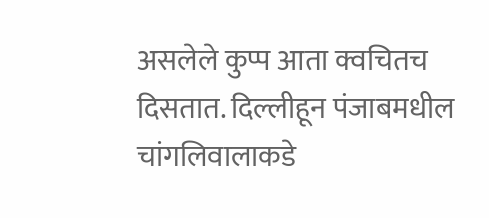असलेले कुप्प आता क्वचितच दिसतात. दिल्लीहून पंजाबमधील चांगलिवालाकडे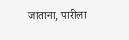जाताना, पारीला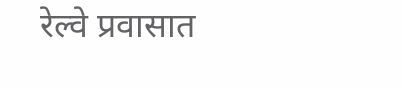रेल्वे प्रवासात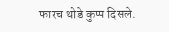फारच थोडे कुप्प दिसले.